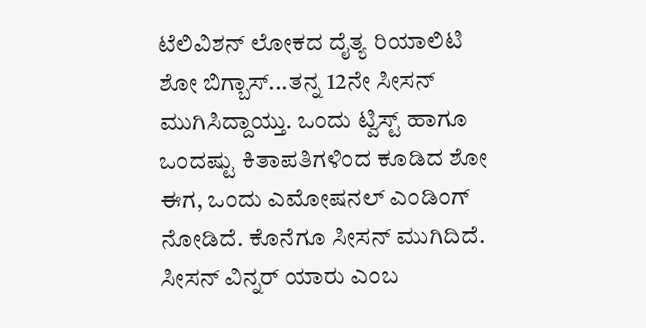ಟೆಲಿವಿಶನ್ ಲೋಕದ ದೈತ್ಯ ರಿಯಾಲಿಟಿ ಶೋ ಬಿಗ್ಬಾಸ್...ತನ್ನ 12ನೇ ಸೀಸನ್ ಮುಗಿಸಿದ್ದಾಯ್ತು. ಒಂದು ಟ್ವಿಸ್ಟ್ ಹಾಗೂ ಒಂದಷ್ಟು ಕಿತಾಪತಿಗಳಿಂದ ಕೂಡಿದ ಶೋ ಈಗ, ಒಂದು ಎಮೋಷನಲ್ ಎಂಡಿಂಗ್ ನೋಡಿದೆ. ಕೊನೆಗೂ ಸೀಸನ್ ಮುಗಿದಿದೆ. ಸೀಸನ್ ವಿನ್ನರ್ ಯಾರು ಎಂಬ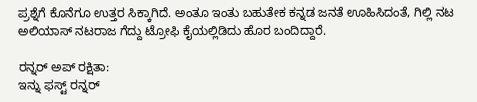ಪ್ರಶ್ನೆಗೆ ಕೊನೆಗೂ ಉತ್ತರ ಸಿಕ್ಕಾಗಿದೆ. ಅಂತೂ ಇಂತು ಬಹುತೇಕ ಕನ್ನಡ ಜನತೆ ಊಹಿಸಿದಂತೆ, ಗಿಲ್ಲಿ ನಟ ಅಲಿಯಾಸ್ ನಟರಾಜ ಗೆದ್ದು ಟ್ರೋಫಿ ಕೈಯಲ್ಲಿಡಿದು ಹೊರ ಬಂದಿದ್ದಾರೆ.

ರನ್ನರ್ ಅಪ್ ರಕ್ಷಿತಾ:
ಇನ್ನು ಫಸ್ಟ್ ರನ್ನರ್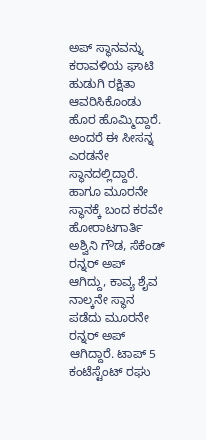ಅಪ್ ಸ್ಥಾನವನ್ನು ಕರಾವಳಿಯ ಘಾಟಿ ಹುಡುಗಿ ರಕ್ಷಿತಾ ಆವರಿಸಿಕೊಂಡು ಹೊರ ಹೊಮ್ಮಿದ್ದಾರೆ. ಅಂದರೆ ಈ ಸೀಸನ್ನ ಎರಡನೇ ಸ್ಥಾನದಲ್ಲಿದ್ದಾರೆ. ಹಾಗೂ ಮೂರನೇ ಸ್ಥಾನಕ್ಕೆ ಬಂದ ಕರವೇ ಹೋರಾಟಗಾರ್ತಿ ಅಶ್ವಿನಿ ಗೌಡ, ಸೆಕೆಂಡ್ ರನ್ನರ್ ಅಪ್ ಆಗಿದ್ದು, ಕಾವ್ಯ ಶೈವ ನಾಲ್ಕನೇ ಸ್ಥಾನ ಪಡೆದು ಮೂರನೇ ರನ್ನರ್ ಅಪ್ ಆಗಿದ್ದಾರೆ. ಟಾಪ್ 5 ಕಂಟೆಸ್ಟೆಂಟ್ ರಘು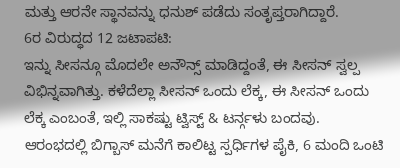ಮತ್ತು ಆರನೇ ಸ್ಥಾನವನ್ನು ಧನುಶ್ ಪಡೆದು ಸಂತೃಪ್ತರಾಗಿದ್ದಾರೆ.
6ರ ವಿರುದ್ಧದ 12 ಜಟಾಪಟಿ:
ಇನ್ನು ಸೀಸನ್ಗೂ ಮೊದಲೇ ಅನೌನ್ಸ್ ಮಾಡಿದ್ದಂತೆ, ಈ ಸೀಸನ್ ಸ್ವಲ್ಪ ವಿಭಿನ್ನವಾಗಿತ್ತು. ಕಳೆದೆಲ್ಲಾ ಸೀಸನ್ ಒಂದು ಲೆಕ್ಕ, ಈ ಸೀಸನ್ ಒಂದು ಲೆಕ್ಕ ಎಂಬಂತೆ, ಇಲ್ಲಿ ಸಾಕಷ್ಟು ಟ್ವಿಸ್ಟ್ & ಟರ್ನ್ಗಳು ಬಂದವು. ಆರಂಭದಲ್ಲಿ ಬಿಗ್ಬಾಸ್ ಮನೆಗೆ ಕಾಲಿಟ್ಟ ಸ್ಪರ್ಧಿಗಳ ಪೈಕಿ, 6 ಮಂದಿ ಒಂಟಿ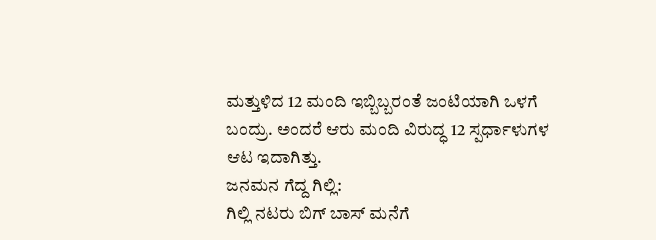ಮತ್ತುಳಿದ 12 ಮಂದಿ ಇಬ್ಬಿಬ್ಬರಂತೆ ಜಂಟಿಯಾಗಿ ಒಳಗೆ ಬಂದ್ರು. ಅಂದರೆ ಆರು ಮಂದಿ ವಿರುದ್ಧ 12 ಸ್ಪರ್ಧಾಳುಗಳ ಆಟ ಇದಾಗಿತ್ತು.
ಜನಮನ ಗೆದ್ದ ಗಿಲ್ಲಿ:
ಗಿಲ್ಲಿ ನಟರು ಬಿಗ್ ಬಾಸ್ ಮನೆಗೆ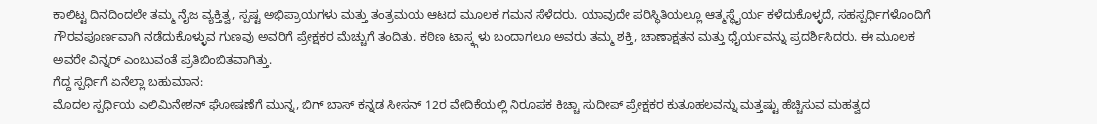ಕಾಲಿಟ್ಟ ದಿನದಿಂದಲೇ ತಮ್ಮ ನೈಜ ವ್ಯಕ್ತಿತ್ವ, ಸ್ಪಷ್ಟ ಅಭಿಪ್ರಾಯಗಳು ಮತ್ತು ತಂತ್ರಮಯ ಆಟದ ಮೂಲಕ ಗಮನ ಸೆಳೆದರು. ಯಾವುದೇ ಪರಿಸ್ಥಿತಿಯಲ್ಲೂ ಆತ್ಮಸ್ಥೈರ್ಯ ಕಳೆದುಕೊಳ್ಳದೆ, ಸಹಸ್ಪರ್ಧಿಗಳೊಂದಿಗೆ ಗೌರವಪೂರ್ಣವಾಗಿ ನಡೆದುಕೊಳ್ಳುವ ಗುಣವು ಅವರಿಗೆ ಪ್ರೇಕ್ಷಕರ ಮೆಚ್ಚುಗೆ ತಂದಿತು. ಕಠಿಣ ಟಾಸ್ಕ್ಗಳು ಬಂದಾಗಲೂ ಅವರು ತಮ್ಮ ಶಕ್ತಿ, ಚಾಣಾಕ್ಷತನ ಮತ್ತು ಧೈರ್ಯವನ್ನು ಪ್ರದರ್ಶಿಸಿದರು. ಈ ಮೂಲಕ ಅವರೇ ವಿನ್ನರ್ ಎಂಬುವಂತೆ ಪ್ರತಿಬಿಂಬಿತವಾಗಿತ್ತು.
ಗೆದ್ದ ಸ್ಪರ್ಧಿಗೆ ಏನೆಲ್ಲಾ ಬಹುಮಾನ:
ಮೊದಲ ಸ್ಪರ್ಧಿಯ ಎಲಿಮಿನೇಶನ್ ಘೋಷಣೆಗೆ ಮುನ್ನ, ಬಿಗ್ ಬಾಸ್ ಕನ್ನಡ ಸೀಸನ್ 12ರ ವೇದಿಕೆಯಲ್ಲಿ ನಿರೂಪಕ ಕಿಚ್ಚಾ ಸುದೀಪ್ ಪ್ರೇಕ್ಷಕರ ಕುತೂಹಲವನ್ನು ಮತ್ತಷ್ಟು ಹೆಚ್ಚಿಸುವ ಮಹತ್ವದ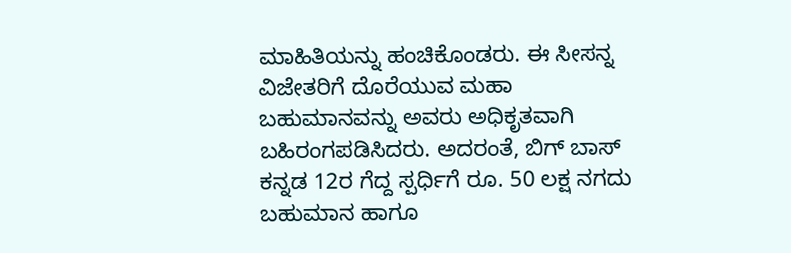ಮಾಹಿತಿಯನ್ನು ಹಂಚಿಕೊಂಡರು. ಈ ಸೀಸನ್ನ ವಿಜೇತರಿಗೆ ದೊರೆಯುವ ಮಹಾ ಬಹುಮಾನವನ್ನು ಅವರು ಅಧಿಕೃತವಾಗಿ ಬಹಿರಂಗಪಡಿಸಿದರು. ಅದರಂತೆ, ಬಿಗ್ ಬಾಸ್ ಕನ್ನಡ 12ರ ಗೆದ್ದ ಸ್ಪರ್ಧಿಗೆ ರೂ. 50 ಲಕ್ಷ ನಗದು ಬಹುಮಾನ ಹಾಗೂ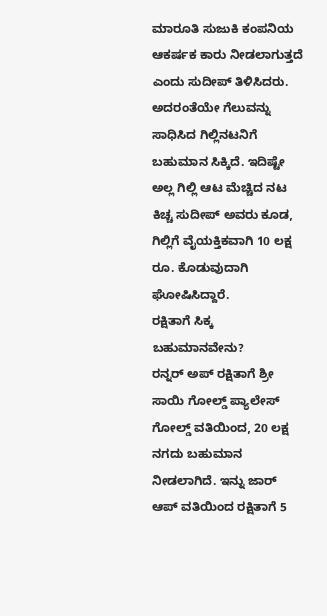ಮಾರೂತಿ ಸುಜುಕಿ ಕಂಪನಿಯ ಆಕರ್ಷಕ ಕಾರು ನೀಡಲಾಗುತ್ತದೆ ಎಂದು ಸುದೀಪ್ ತಿಳಿಸಿದರು. ಅದರಂತೆಯೇ ಗೆಲುವನ್ನು ಸಾಧಿಸಿದ ಗಿಲ್ಲಿನಟನಿಗೆ ಬಹುಮಾನ ಸಿಕ್ಕಿದೆ. ಇದಿಷ್ಟೇ ಅಲ್ಲ ಗಿಲ್ಲಿ ಆಟ ಮೆಚ್ಚಿದ ನಟ ಕಿಚ್ಚ ಸುದೀಪ್ ಅವರು ಕೂಡ, ಗಿಲ್ಲಿಗೆ ವೈಯಕ್ತಿಕವಾಗಿ 10 ಲಕ್ಷ ರೂ. ಕೊಡುವುದಾಗಿ ಘೋಷಿಸಿದ್ದಾರೆ.
ರಕ್ಷಿತಾಗೆ ಸಿಕ್ಕ ಬಹುಮಾನವೇನು?
ರನ್ನರ್ ಅಪ್ ರಕ್ಷಿತಾಗೆ ಶ್ರೀ ಸಾಯಿ ಗೋಲ್ಡ್ ಪ್ಯಾಲೇಸ್ ಗೋಲ್ಡ್ ವತಿಯಿಂದ, 20 ಲಕ್ಷ ನಗದು ಬಹುಮಾನ ನೀಡಲಾಗಿದೆ. ಇನ್ನು ಜಾರ್ ಆಪ್ ವತಿಯಿಂದ ರಕ್ಷಿತಾಗೆ 5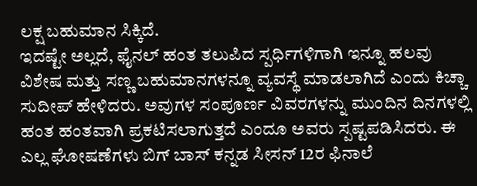ಲಕ್ಷ ಬಹುಮಾನ ಸಿಕ್ಕಿದೆ.
ಇದಷ್ಟೇ ಅಲ್ಲದೆ, ಫೈನಲ್ ಹಂತ ತಲುಪಿದ ಸ್ಪರ್ಧಿಗಳಿಗಾಗಿ ಇನ್ನೂ ಹಲವು ವಿಶೇಷ ಮತ್ತು ಸಣ್ಣ ಬಹುಮಾನಗಳನ್ನೂ ವ್ಯವಸ್ಥೆ ಮಾಡಲಾಗಿದೆ ಎಂದು ಕಿಚ್ಚಾ ಸುದೀಪ್ ಹೇಳಿದರು. ಅವುಗಳ ಸಂಪೂರ್ಣ ವಿವರಗಳನ್ನು ಮುಂದಿನ ದಿನಗಳಲ್ಲಿ ಹಂತ ಹಂತವಾಗಿ ಪ್ರಕಟಿಸಲಾಗುತ್ತದೆ ಎಂದೂ ಅವರು ಸ್ಪಷ್ಟಪಡಿಸಿದರು. ಈ ಎಲ್ಲ ಘೋಷಣೆಗಳು ಬಿಗ್ ಬಾಸ್ ಕನ್ನಡ ಸೀಸನ್ 12ರ ಫಿನಾಲೆ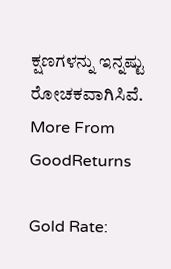ಕ್ಷಣಗಳನ್ನು ಇನ್ನಷ್ಟು ರೋಚಕವಾಗಿಸಿವೆ.
More From GoodReturns

Gold Rate: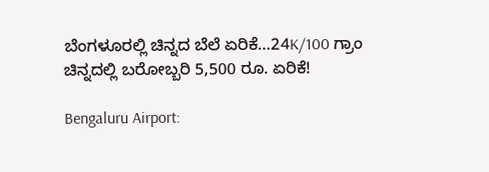ಬೆಂಗಳೂರಲ್ಲಿ ಚಿನ್ನದ ಬೆಲೆ ಏರಿಕೆ…24K/100 ಗ್ರಾಂ ಚಿನ್ನದಲ್ಲಿ ಬರೋಬ್ಬರಿ 5,500 ರೂ. ಏರಿಕೆ!

Bengaluru Airport: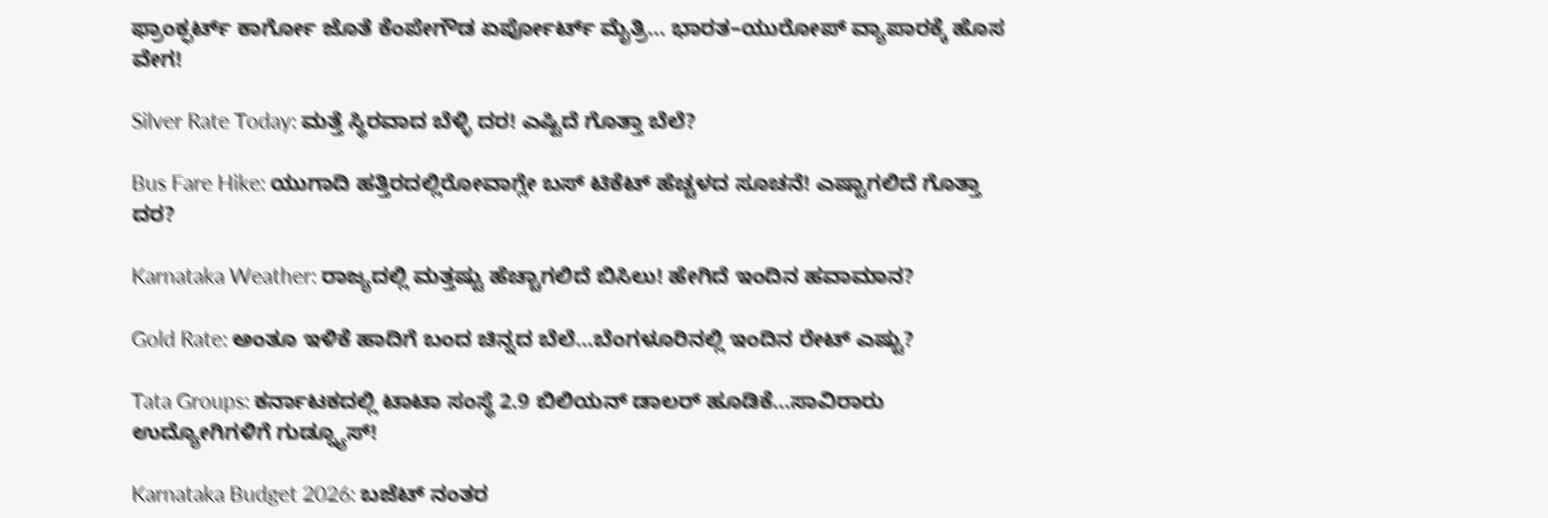ಫ್ರಾಂಕ್ಫರ್ಟ್ ಕಾರ್ಗೋ ಜೊತೆ ಕೆಂಪೇಗೌಡ ಏರ್ಪೋರ್ಟ್ ಮೈತ್ರಿ… ಭಾರತ–ಯುರೋಪ್ ವ್ಯಾಪಾರಕ್ಕೆ ಹೊಸ ವೇಗ!

Silver Rate Today: ಮತ್ತೆ ಸ್ಥಿರವಾದ ಬೆಳ್ಳಿ ದರ! ಎಷ್ಟಿದೆ ಗೊತ್ತಾ ಬೆಲೆ?

Bus Fare Hike: ಯುಗಾದಿ ಹತ್ತಿರದಲ್ಲಿರೋವಾಗ್ಲೇ ಬಸ್ ಟಿಕೆಟ್ ಹೆಚ್ಚಳದ ಸೂಚನೆ! ಎಷ್ಟಾಗಲಿದೆ ಗೊತ್ತಾ ದರ?

Karnataka Weather: ರಾಜ್ಯದಲ್ಲಿ ಮತ್ತಷ್ಟು ಹೆಚ್ಚಾಗಲಿದೆ ಬಿಸಿಲು! ಹೇಗಿದೆ ಇಂದಿನ ಹವಾಮಾನ?

Gold Rate: ಅಂತೂ ಇಳಿಕೆ ಹಾದಿಗೆ ಬಂದ ಚಿನ್ನದ ಬೆಲೆ…ಬೆಂಗಳೂರಿನಲ್ಲಿ ಇಂದಿನ ರೇಟ್ ಎಷ್ಟು?

Tata Groups: ಕರ್ನಾಟಕದಲ್ಲಿ ಟಾಟಾ ಸಂಸ್ಥೆ 2.9 ಬಿಲಿಯನ್ ಡಾಲರ್ ಹೂಡಿಕೆ…ಸಾವಿರಾರು ಉದ್ಯೋಗಿಗಳಿಗೆ ಗುಡ್ನ್ಯೂಸ್!

Karnataka Budget 2026: ಬಜೆಟ್ ನಂತರ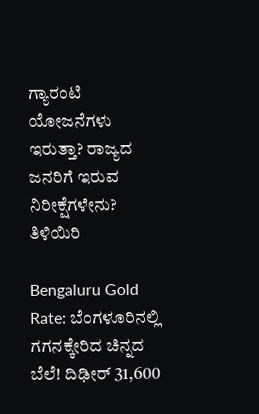ಗ್ಯಾರಂಟಿ ಯೋಜನೆಗಳು ಇರುತ್ತಾ? ರಾಜ್ಯದ ಜನರಿಗೆ ಇರುವ ನಿರೀಕ್ಷೆಗಳೇನು? ತಿಳಿಯಿರಿ

Bengaluru Gold Rate: ಬೆಂಗಳೂರಿನಲ್ಲಿ ಗಗನಕ್ಕೇರಿದ ಚಿನ್ನದ ಬೆಲೆ! ದಿಢೀರ್ 31,600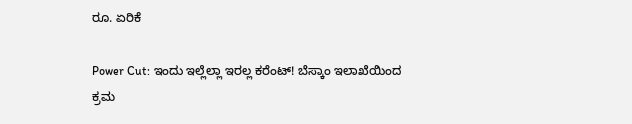ರೂ. ಏರಿಕೆ

Power Cut: ಇಂದು ಇಲ್ಲೆಲ್ಲಾ ಇರಲ್ಲ ಕರೆಂಟ್! ಬೆಸ್ಕಾಂ ಇಲಾಖೆಯಿಂದ ಕ್ರಮ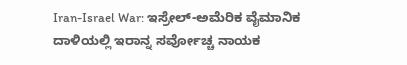Iran-Israel War: ಇಸ್ರೇಲ್-ಅಮೆರಿಕ ವೈಮಾನಿಕ ದಾಳಿಯಲ್ಲಿ ಇರಾನ್ನ ಸರ್ವೋಚ್ಚ ನಾಯಕ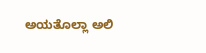ಅಯತೊಲ್ಲಾ ಅಲಿ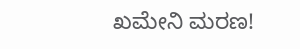ಖಮೇನಿ ಮರಣ!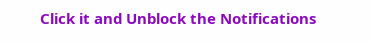Click it and Unblock the Notifications